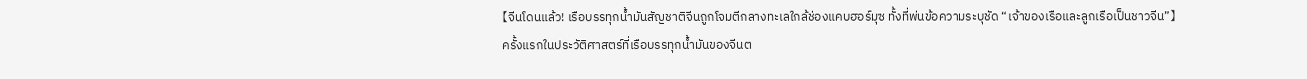【จีนโดนแล้ว! เรือบรรทุกน้ำมันสัญชาติจีนถูกโจมตีกลางทะเลใกล้ช่องแคบฮอร์มุซ ทั้งที่พ่นข้อความระบุชัด “เจ้าของเรือและลูกเรือเป็นชาวจีน”】
ครั้งแรกในประวัติศาสตร์ที่เรือบรรทุกน้ำมันของจีนต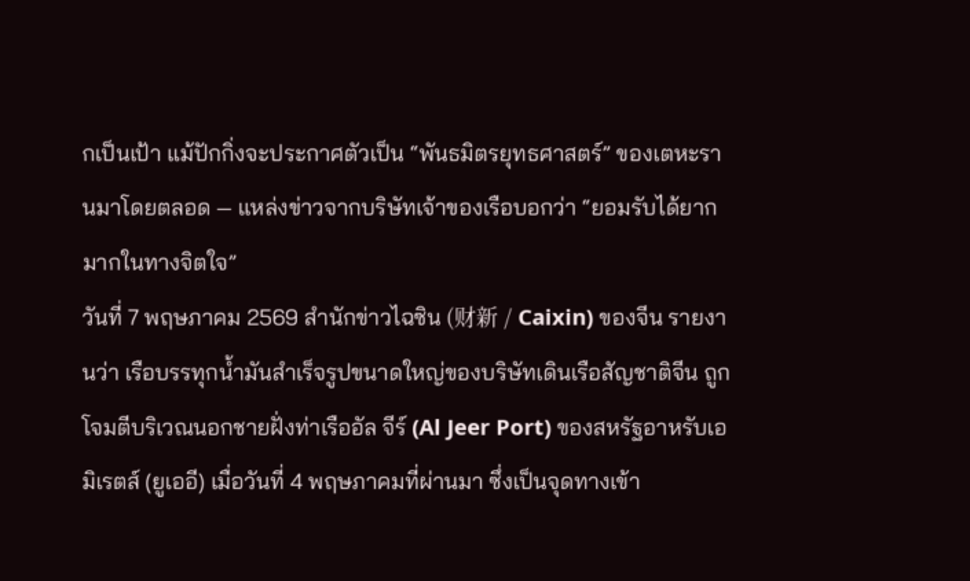กเป็นเป้า แม้ปักกิ่งจะประกาศตัวเป็น “พันธมิตรยุทธศาสตร์” ของเตหะรานมาโดยตลอด — แหล่งข่าวจากบริษัทเจ้าของเรือบอกว่า “ยอมรับได้ยากมากในทางจิตใจ”
วันที่ 7 พฤษภาคม 2569 สำนักข่าวไฉซิน (财新 / Caixin) ของจีน รายงานว่า เรือบรรทุกน้ำมันสำเร็จรูปขนาดใหญ่ของบริษัทเดินเรือสัญชาติจีน ถูกโจมตีบริเวณนอกชายฝั่งท่าเรืออัล จีร์ (Al Jeer Port) ของสหรัฐอาหรับเอมิเรตส์ (ยูเออี) เมื่อวันที่ 4 พฤษภาคมที่ผ่านมา ซึ่งเป็นจุดทางเข้า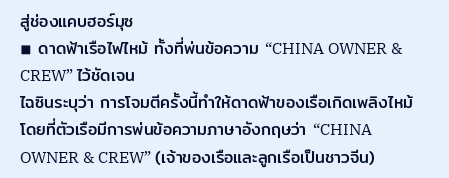สู่ช่องแคบฮอร์มุซ
◾ ดาดฟ้าเรือไฟไหม้ ทั้งที่พ่นข้อความ “CHINA OWNER & CREW” ไว้ชัดเจน
ไฉซินระบุว่า การโจมตีครั้งนี้ทำให้ดาดฟ้าของเรือเกิดเพลิงไหม้ โดยที่ตัวเรือมีการพ่นข้อความภาษาอังกฤษว่า “CHINA OWNER & CREW” (เจ้าของเรือและลูกเรือเป็นชาวจีน)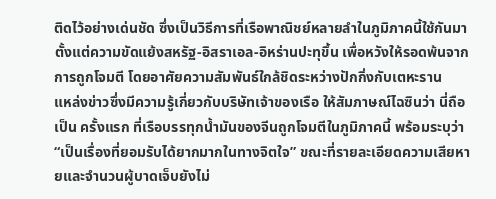ติดไว้อย่างเด่นชัด ซึ่งเป็นวิธีการที่เรือพาณิชย์หลายลำในภูมิภาคนี้ใช้กันมาตั้งแต่ความขัดแย้งสหรัฐ-อิสราเอล-อิหร่านปะทุขึ้น เพื่อหวังให้รอดพ้นจากการถูกโจมตี โดยอาศัยความสัมพันธ์ใกล้ชิดระหว่างปักกิ่งกับเตหะราน
แหล่งข่าวซึ่งมีความรู้เกี่ยวกับบริษัทเจ้าของเรือ ให้สัมภาษณ์ไฉซินว่า นี่ถือเป็น ครั้งแรก ที่เรือบรรทุกน้ำมันของจีนถูกโจมตีในภูมิภาคนี้ พร้อมระบุว่า “เป็นเรื่องที่ยอมรับได้ยากมากในทางจิตใจ” ขณะที่รายละเอียดความเสียหายและจำนวนผู้บาดเจ็บยังไม่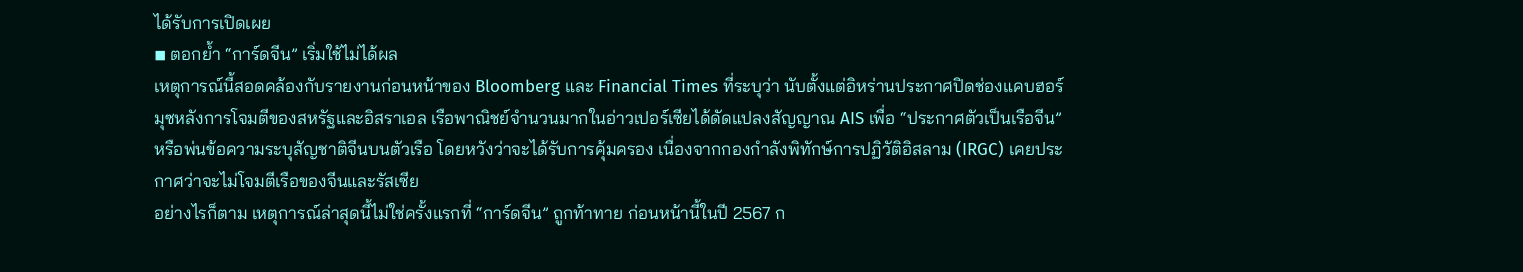ได้รับการเปิดเผย
◾ ตอกย้ำ “การ์ดจีน” เริ่มใช้ไม่ได้ผล
เหตุการณ์นี้สอดคล้องกับรายงานก่อนหน้าของ Bloomberg และ Financial Times ที่ระบุว่า นับตั้งแต่อิหร่านประกาศปิดช่องแคบฮอร์มุซหลังการโจมตีของสหรัฐและอิสราเอล เรือพาณิชย์จำนวนมากในอ่าวเปอร์เซียได้ดัดแปลงสัญญาณ AIS เพื่อ “ประกาศตัวเป็นเรือจีน” หรือพ่นข้อความระบุสัญชาติจีนบนตัวเรือ โดยหวังว่าจะได้รับการคุ้มครอง เนื่องจากกองกำลังพิทักษ์การปฏิวัติอิสลาม (IRGC) เคยประกาศว่าจะไม่โจมตีเรือของจีนและรัสเซีย
อย่างไรก็ตาม เหตุการณ์ล่าสุดนี้ไม่ใช่ครั้งแรกที่ “การ์ดจีน” ถูกท้าทาย ก่อนหน้านี้ในปี 2567 ก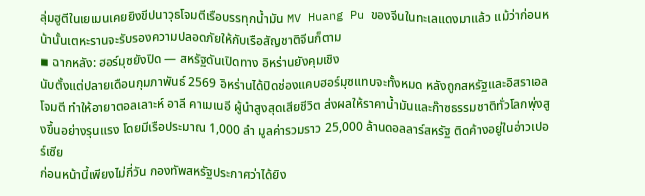ลุ่มฮูตีในเยเมนเคยยิงขีปนาวุธโจมตีเรือบรรทุกน้ำมัน MV Huang Pu ของจีนในทะเลแดงมาแล้ว แม้ว่าก่อนหน้านั้นเตหะรานจะรับรองความปลอดภัยให้กับเรือสัญชาติจีนก็ตาม
◾ ฉากหลัง: ฮอร์มุซยังปิด — สหรัฐดันเปิดทาง อิหร่านยังคุมเชิง
นับตั้งแต่ปลายเดือนกุมภาพันธ์ 2569 อิหร่านได้ปิดช่องแคบฮอร์มุซแทบจะทั้งหมด หลังถูกสหรัฐและอิสราเอลโจมตี ทำให้อายาตอลเลาะห์ อาลี คาเมเนอี ผู้นำสูงสุดเสียชีวิต ส่งผลให้ราคาน้ำมันและก๊าซธรรมชาติทั่วโลกพุ่งสูงขึ้นอย่างรุนแรง โดยมีเรือประมาณ 1,000 ลำ มูลค่ารวมราว 25,000 ล้านดอลลาร์สหรัฐ ติดค้างอยู่ในอ่าวเปอร์เซีย
ก่อนหน้านี้เพียงไม่กี่วัน กองทัพสหรัฐประกาศว่าได้ยิง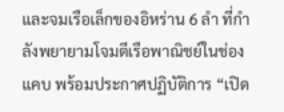และจมเรือเล็กของอิหร่าน 6 ลำ ที่กำลังพยายามโจมตีเรือพาณิชย์ในช่องแคบ พร้อมประกาศปฏิบัติการ “เปิด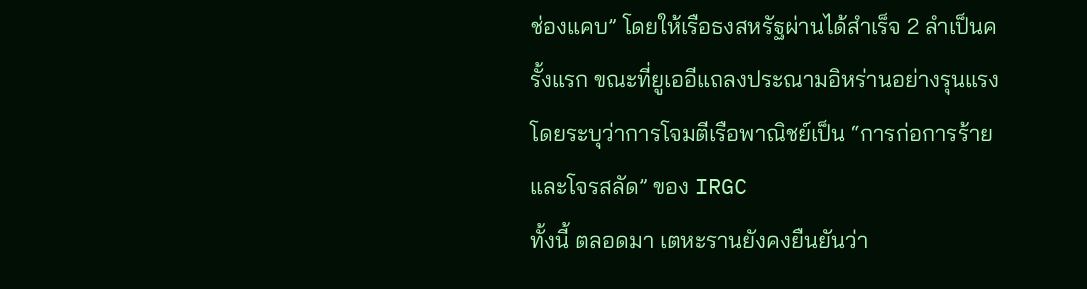ช่องแคบ” โดยให้เรือธงสหรัฐผ่านได้สำเร็จ 2 ลำเป็นครั้งแรก ขณะที่ยูเออีแถลงประณามอิหร่านอย่างรุนแรง โดยระบุว่าการโจมตีเรือพาณิชย์เป็น “การก่อการร้ายและโจรสลัด” ของ IRGC
ทั้งนี้ ตลอดมา เตหะรานยังคงยืนยันว่า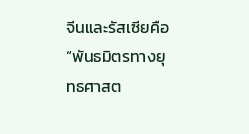จีนและรัสเซียคือ “พันธมิตรทางยุทธศาสต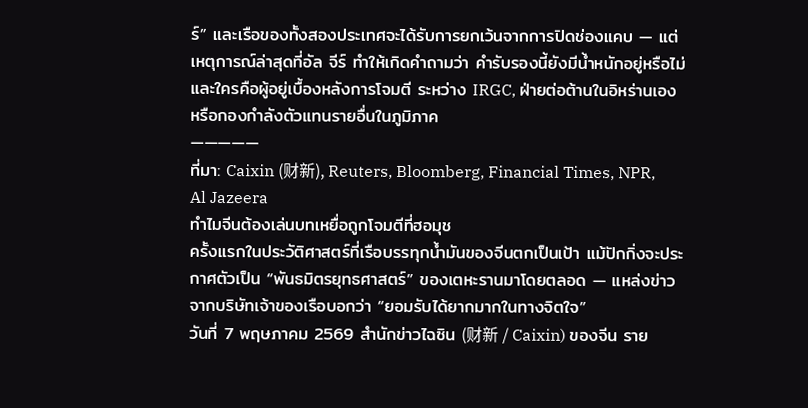ร์” และเรือของทั้งสองประเทศจะได้รับการยกเว้นจากการปิดช่องแคบ — แต่เหตุการณ์ล่าสุดที่อัล จีร์ ทำให้เกิดคำถามว่า คำรับรองนี้ยังมีน้ำหนักอยู่หรือไม่ และใครคือผู้อยู่เบื้องหลังการโจมตี ระหว่าง IRGC, ฝ่ายต่อต้านในอิหร่านเอง หรือกองกำลังตัวแทนรายอื่นในภูมิภาค
—————
ที่มา: Caixin (财新), Reuters, Bloomberg, Financial Times, NPR, Al Jazeera
ทำไมจีนต้องเล่นบทเหยื่อถูกโจมตีที่ฮอมุช
ครั้งแรกในประวัติศาสตร์ที่เรือบรรทุกน้ำมันของจีนตกเป็นเป้า แม้ปักกิ่งจะประกาศตัวเป็น “พันธมิตรยุทธศาสตร์” ของเตหะรานมาโดยตลอด — แหล่งข่าวจากบริษัทเจ้าของเรือบอกว่า “ยอมรับได้ยากมากในทางจิตใจ”
วันที่ 7 พฤษภาคม 2569 สำนักข่าวไฉซิน (财新 / Caixin) ของจีน ราย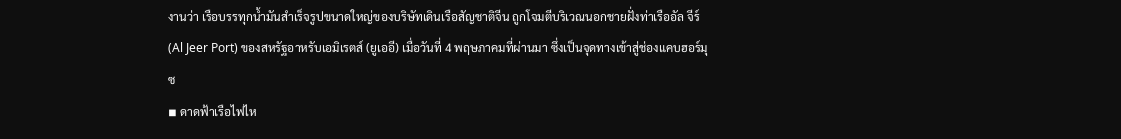งานว่า เรือบรรทุกน้ำมันสำเร็จรูปขนาดใหญ่ของบริษัทเดินเรือสัญชาติจีน ถูกโจมตีบริเวณนอกชายฝั่งท่าเรืออัล จีร์ (Al Jeer Port) ของสหรัฐอาหรับเอมิเรตส์ (ยูเออี) เมื่อวันที่ 4 พฤษภาคมที่ผ่านมา ซึ่งเป็นจุดทางเข้าสู่ช่องแคบฮอร์มุซ
◾ ดาดฟ้าเรือไฟไห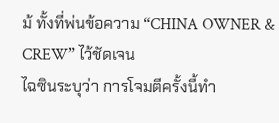ม้ ทั้งที่พ่นข้อความ “CHINA OWNER & CREW” ไว้ชัดเจน
ไฉซินระบุว่า การโจมตีครั้งนี้ทำ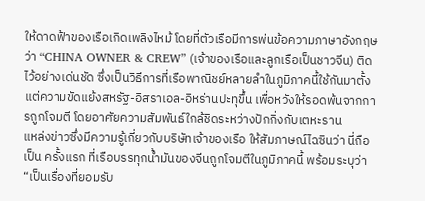ให้ดาดฟ้าของเรือเกิดเพลิงไหม้ โดยที่ตัวเรือมีการพ่นข้อความภาษาอังกฤษว่า “CHINA OWNER & CREW” (เจ้าของเรือและลูกเรือเป็นชาวจีน) ติดไว้อย่างเด่นชัด ซึ่งเป็นวิธีการที่เรือพาณิชย์หลายลำในภูมิภาคนี้ใช้กันมาตั้งแต่ความขัดแย้งสหรัฐ-อิสราเอล-อิหร่านปะทุขึ้น เพื่อหวังให้รอดพ้นจากการถูกโจมตี โดยอาศัยความสัมพันธ์ใกล้ชิดระหว่างปักกิ่งกับเตหะราน
แหล่งข่าวซึ่งมีความรู้เกี่ยวกับบริษัทเจ้าของเรือ ให้สัมภาษณ์ไฉซินว่า นี่ถือเป็น ครั้งแรก ที่เรือบรรทุกน้ำมันของจีนถูกโจมตีในภูมิภาคนี้ พร้อมระบุว่า “เป็นเรื่องที่ยอมรับ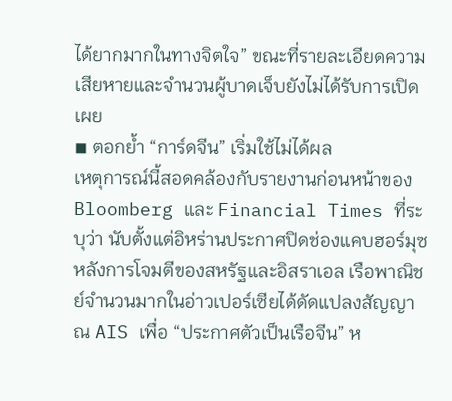ได้ยากมากในทางจิตใจ” ขณะที่รายละเอียดความเสียหายและจำนวนผู้บาดเจ็บยังไม่ได้รับการเปิดเผย
◾ ตอกย้ำ “การ์ดจีน” เริ่มใช้ไม่ได้ผล
เหตุการณ์นี้สอดคล้องกับรายงานก่อนหน้าของ Bloomberg และ Financial Times ที่ระบุว่า นับตั้งแต่อิหร่านประกาศปิดช่องแคบฮอร์มุซหลังการโจมตีของสหรัฐและอิสราเอล เรือพาณิชย์จำนวนมากในอ่าวเปอร์เซียได้ดัดแปลงสัญญาณ AIS เพื่อ “ประกาศตัวเป็นเรือจีน” ห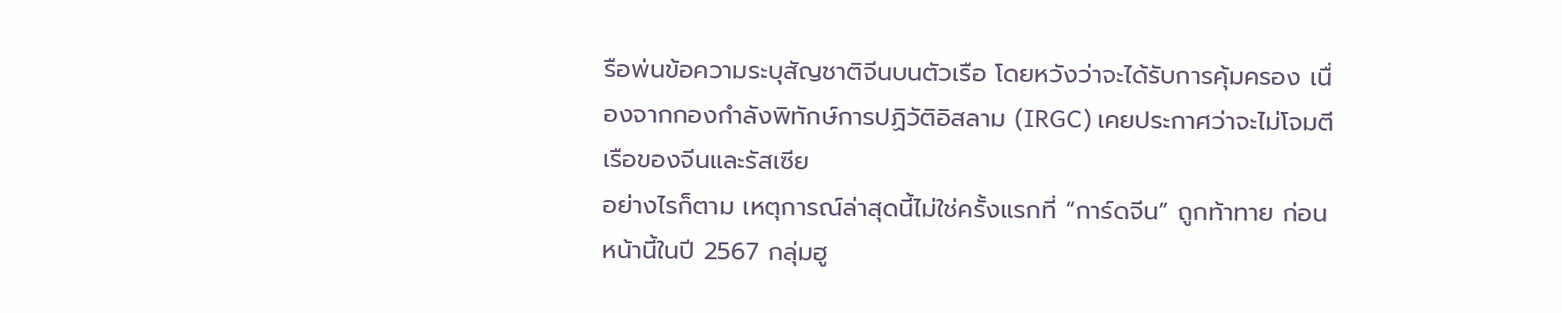รือพ่นข้อความระบุสัญชาติจีนบนตัวเรือ โดยหวังว่าจะได้รับการคุ้มครอง เนื่องจากกองกำลังพิทักษ์การปฏิวัติอิสลาม (IRGC) เคยประกาศว่าจะไม่โจมตีเรือของจีนและรัสเซีย
อย่างไรก็ตาม เหตุการณ์ล่าสุดนี้ไม่ใช่ครั้งแรกที่ “การ์ดจีน” ถูกท้าทาย ก่อนหน้านี้ในปี 2567 กลุ่มฮู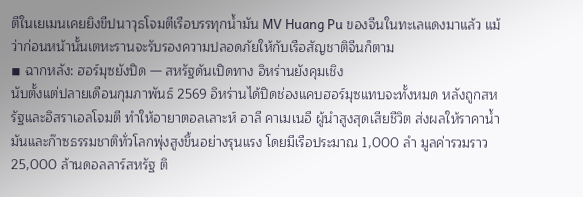ตีในเยเมนเคยยิงขีปนาวุธโจมตีเรือบรรทุกน้ำมัน MV Huang Pu ของจีนในทะเลแดงมาแล้ว แม้ว่าก่อนหน้านั้นเตหะรานจะรับรองความปลอดภัยให้กับเรือสัญชาติจีนก็ตาม
◾ ฉากหลัง: ฮอร์มุซยังปิด — สหรัฐดันเปิดทาง อิหร่านยังคุมเชิง
นับตั้งแต่ปลายเดือนกุมภาพันธ์ 2569 อิหร่านได้ปิดช่องแคบฮอร์มุซแทบจะทั้งหมด หลังถูกสหรัฐและอิสราเอลโจมตี ทำให้อายาตอลเลาะห์ อาลี คาเมเนอี ผู้นำสูงสุดเสียชีวิต ส่งผลให้ราคาน้ำมันและก๊าซธรรมชาติทั่วโลกพุ่งสูงขึ้นอย่างรุนแรง โดยมีเรือประมาณ 1,000 ลำ มูลค่ารวมราว 25,000 ล้านดอลลาร์สหรัฐ ติ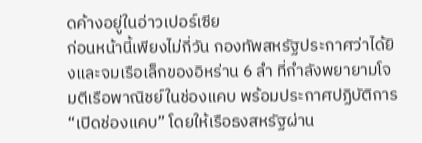ดค้างอยู่ในอ่าวเปอร์เซีย
ก่อนหน้านี้เพียงไม่กี่วัน กองทัพสหรัฐประกาศว่าได้ยิงและจมเรือเล็กของอิหร่าน 6 ลำ ที่กำลังพยายามโจมตีเรือพาณิชย์ในช่องแคบ พร้อมประกาศปฏิบัติการ “เปิดช่องแคบ” โดยให้เรือธงสหรัฐผ่าน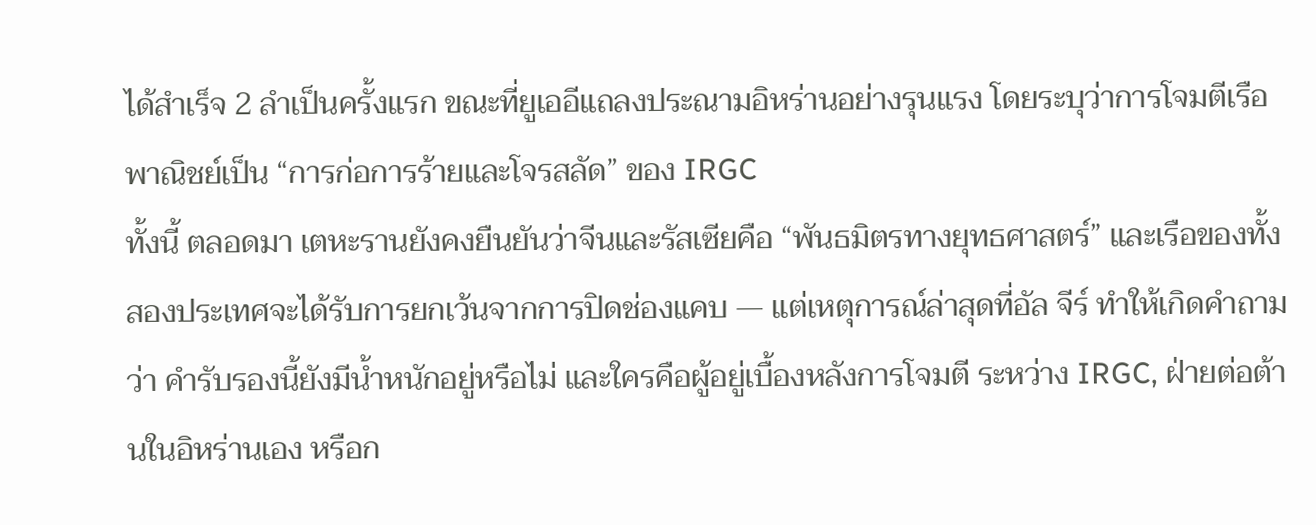ได้สำเร็จ 2 ลำเป็นครั้งแรก ขณะที่ยูเออีแถลงประณามอิหร่านอย่างรุนแรง โดยระบุว่าการโจมตีเรือพาณิชย์เป็น “การก่อการร้ายและโจรสลัด” ของ IRGC
ทั้งนี้ ตลอดมา เตหะรานยังคงยืนยันว่าจีนและรัสเซียคือ “พันธมิตรทางยุทธศาสตร์” และเรือของทั้งสองประเทศจะได้รับการยกเว้นจากการปิดช่องแคบ — แต่เหตุการณ์ล่าสุดที่อัล จีร์ ทำให้เกิดคำถามว่า คำรับรองนี้ยังมีน้ำหนักอยู่หรือไม่ และใครคือผู้อยู่เบื้องหลังการโจมตี ระหว่าง IRGC, ฝ่ายต่อต้านในอิหร่านเอง หรือก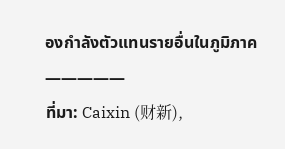องกำลังตัวแทนรายอื่นในภูมิภาค
—————
ที่มา: Caixin (财新),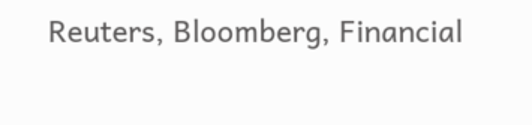Reuters, Bloomberg, Financial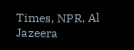Times, NPR, Al Jazeera